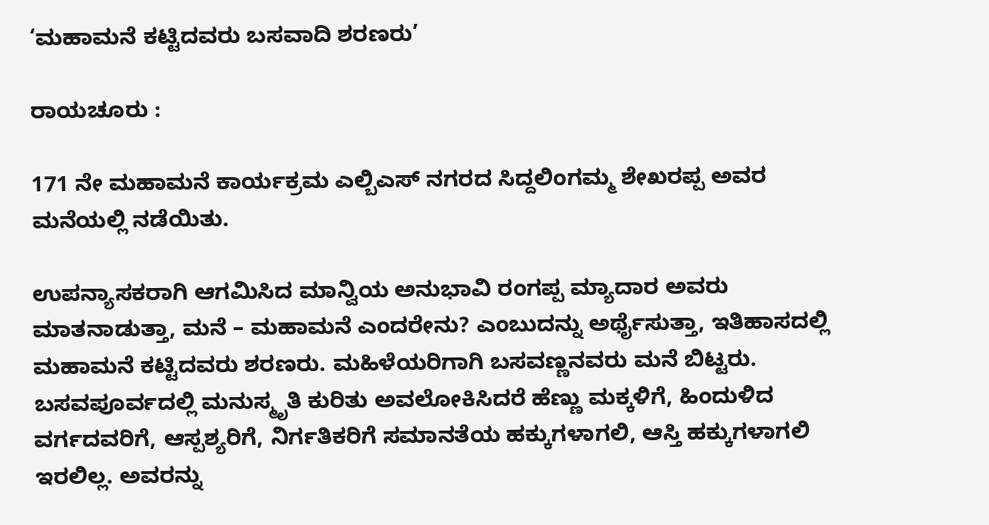‘ಮಹಾಮನೆ ಕಟ್ಟಿದವರು ಬಸವಾದಿ ಶರಣರು’

ರಾಯಚೂರು :

171 ನೇ ಮಹಾಮನೆ ಕಾರ್ಯಕ್ರಮ ಎಲ್ಬಿಎಸ್ ನಗರದ ಸಿದ್ದಲಿಂಗಮ್ಮ ಶೇಖರಪ್ಪ ಅವರ ಮನೆಯಲ್ಲಿ ನಡೆಯಿತು.

ಉಪನ್ಯಾಸಕರಾಗಿ ಆಗಮಿಸಿದ ಮಾನ್ವಿಯ ಅನುಭಾವಿ ರಂಗಪ್ಪ ಮ್ಯಾದಾರ ಅವರು ಮಾತನಾಡುತ್ತಾ, ಮನೆ – ಮಹಾಮನೆ ಎಂದರೇನು? ಎಂಬುದನ್ನು ಅರ್ಥೈಸುತ್ತಾ, ಇತಿಹಾಸದಲ್ಲಿ ಮಹಾಮನೆ ಕಟ್ಟಿದವರು ಶರಣರು. ಮಹಿಳೆಯರಿಗಾಗಿ ಬಸವಣ್ಣನವರು ಮನೆ ಬಿಟ್ಟರು. ಬಸವಪೂರ್ವದಲ್ಲಿ ಮನುಸ್ಮೃತಿ ಕುರಿತು ಅವಲೋಕಿಸಿದರೆ ಹೆಣ್ಣು ಮಕ್ಕಳಿಗೆ, ಹಿಂದುಳಿದ ವರ್ಗದವರಿಗೆ, ಆಸ್ಪಶ್ಯರಿಗೆ, ನಿರ್ಗತಿಕರಿಗೆ ಸಮಾನತೆಯ ಹಕ್ಕುಗಳಾಗಲಿ, ಆಸ್ತಿ ಹಕ್ಕುಗಳಾಗಲಿ ಇರಲಿಲ್ಲ. ಅವರನ್ನು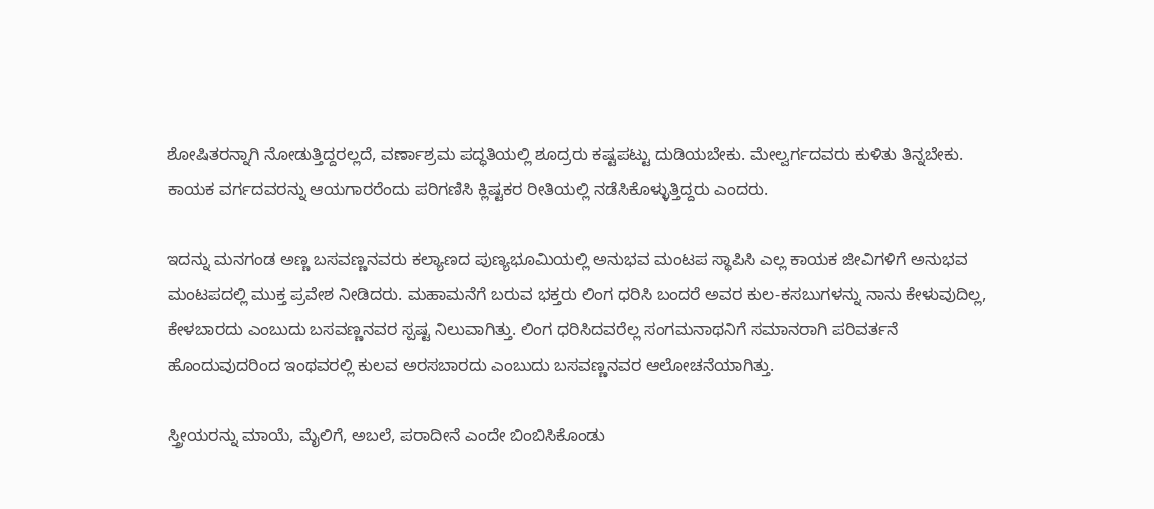ಶೋಷಿತರನ್ನಾಗಿ ನೋಡುತ್ತಿದ್ದರಲ್ಲದೆ, ವರ್ಣಾಶ್ರಮ ಪದ್ಧತಿಯಲ್ಲಿ ಶೂದ್ರರು ಕಷ್ಟಪಟ್ಟು ದುಡಿಯಬೇಕು. ಮೇಲ್ವರ್ಗದವರು ಕುಳಿತು ತಿನ್ನಬೇಕು. ಕಾಯಕ ವರ್ಗದವರನ್ನು ಆಯಗಾರರೆಂದು ಪರಿಗಣಿಸಿ ಕ್ಲಿಷ್ಟಕರ ರೀತಿಯಲ್ಲಿ ನಡೆಸಿಕೊಳ್ಳುತ್ತಿದ್ದರು ಎಂದರು.

ಇದನ್ನು ಮನಗಂಡ ಅಣ್ಣ ಬಸವಣ್ಣನವರು ಕಲ್ಯಾಣದ ಪುಣ್ಯಭೂಮಿಯಲ್ಲಿ ಅನುಭವ ಮಂಟಪ ಸ್ಥಾಪಿಸಿ ಎಲ್ಲ ಕಾಯಕ ಜೀವಿಗಳಿಗೆ ಅನುಭವ ಮಂಟಪದಲ್ಲಿ ಮುಕ್ತ ಪ್ರವೇಶ ನೀಡಿದರು. ಮಹಾಮನೆಗೆ ಬರುವ ಭಕ್ತರು ಲಿಂಗ ಧರಿಸಿ ಬಂದರೆ ಅವರ ಕುಲ-ಕಸಬುಗಳನ್ನು ನಾನು ಕೇಳುವುದಿಲ್ಲ, ಕೇಳಬಾರದು ಎಂಬುದು ಬಸವಣ್ಣನವರ ಸ್ಪಷ್ಟ ನಿಲುವಾಗಿತ್ತು. ಲಿಂಗ ಧರಿಸಿದವರೆಲ್ಲ ಸಂಗಮನಾಥನಿಗೆ ಸಮಾನರಾಗಿ ಪರಿವರ್ತನೆ ಹೊಂದುವುದರಿಂದ ಇಂಥವರಲ್ಲಿ ಕುಲವ ಅರಸಬಾರದು ಎಂಬುದು ಬಸವಣ್ಣನವರ ಆಲೋಚನೆಯಾಗಿತ್ತು.

ಸ್ತ್ರೀಯರನ್ನು ಮಾಯೆ, ಮೈಲಿಗೆ, ಅಬಲೆ, ಪರಾದೀನೆ ಎಂದೇ ಬಿಂಬಿಸಿಕೊಂಡು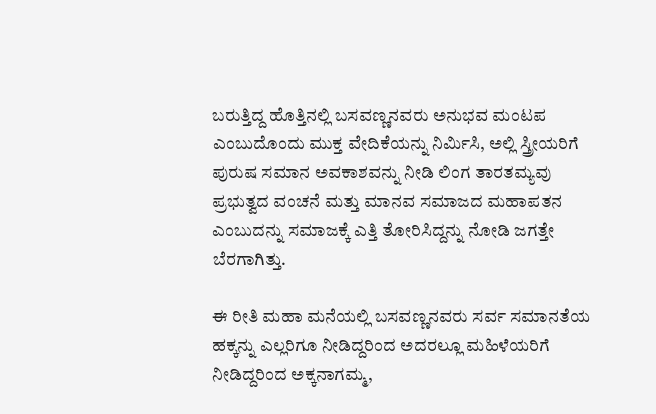ಬರುತ್ತಿದ್ದ ಹೊತ್ತಿನಲ್ಲಿ ಬಸವಣ್ಣನವರು ಅನುಭವ ಮಂಟಪ ಎಂಬುದೊಂದು ಮುಕ್ತ ವೇದಿಕೆಯನ್ನು ನಿರ್ಮಿಸಿ, ಅಲ್ಲಿ ಸ್ತ್ರೀಯರಿಗೆ ಪುರುಷ ಸಮಾನ ಅವಕಾಶವನ್ನು ನೀಡಿ ಲಿಂಗ ತಾರತಮ್ಯವು ಪ್ರಭುತ್ವದ ವಂಚನೆ ಮತ್ತು ಮಾನವ ಸಮಾಜದ ಮಹಾಪತನ ಎಂಬುದನ್ನು ಸಮಾಜಕ್ಕೆ ಎತ್ತಿ ತೋರಿಸಿದ್ದನ್ನು ನೋಡಿ ಜಗತ್ತೇ ಬೆರಗಾಗಿತ್ತು.

ಈ ರೀತಿ ಮಹಾ ಮನೆಯಲ್ಲಿ ಬಸವಣ್ಣನವರು ಸರ್ವ ಸಮಾನತೆಯ ಹಕ್ಕನ್ನು ಎಲ್ಲರಿಗೂ ನೀಡಿದ್ದರಿಂದ ಅದರಲ್ಲೂ ಮಹಿಳೆಯರಿಗೆ ನೀಡಿದ್ದರಿಂದ ಅಕ್ಕನಾಗಮ್ಮ,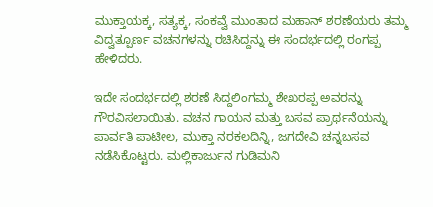ಮುಕ್ತಾಯಕ್ಕ, ಸತ್ಯಕ್ಕ, ಸಂಕವ್ವೆ ಮುಂತಾದ ಮಹಾನ್ ಶರಣೆಯರು ತಮ್ಮ ವಿದ್ವತ್ಪೂರ್ಣ ವಚನಗಳನ್ನು ರಚಿಸಿದ್ದನ್ನು ಈ ಸಂದರ್ಭದಲ್ಲಿ ರಂಗಪ್ಪ ಹೇಳಿದರು.

ಇದೇ ಸಂದರ್ಭದಲ್ಲಿ ಶರಣೆ ಸಿದ್ದಲಿಂಗಮ್ಮ ಶೇಖರಪ್ಪ ಅವರನ್ನು ಗೌರವಿಸಲಾಯಿತು. ವಚನ ಗಾಯನ ಮತ್ತು ಬಸವ ಪ್ರಾರ್ಥನೆಯನ್ನು ಪಾರ್ವತಿ ಪಾಟೀಲ, ಮುಕ್ತಾ ನರಕಲದಿನ್ನಿ, ಜಗದೇವಿ ಚನ್ನಬಸವ ನಡೆಸಿಕೊಟ್ಟರು. ಮಲ್ಲಿಕಾರ್ಜುನ ಗುಡಿಮನಿ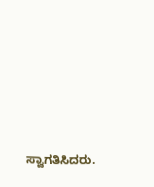ಸ್ವಾಗತಿಸಿದರು‌.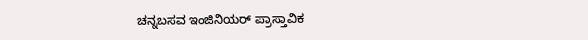ಚನ್ನಬಸವ ಇಂಜಿನಿಯರ್ ಪ್ರಾಸ್ತಾವಿಕ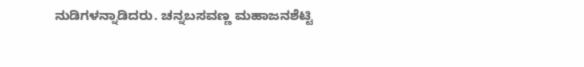ನುಡಿಗಳನ್ನಾಡಿದರು. ಚನ್ನಬಸವಣ್ಣ ಮಹಾಜನಶೆಟ್ಟಿ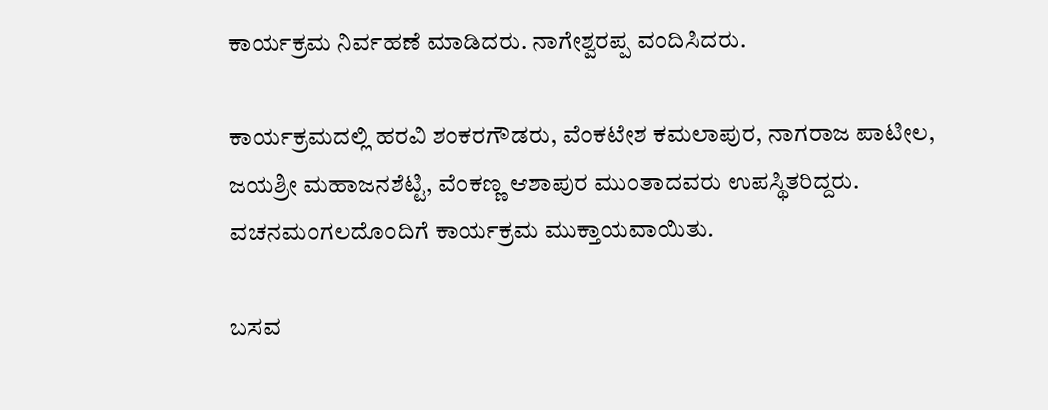ಕಾರ್ಯಕ್ರಮ ನಿರ್ವಹಣೆ ಮಾಡಿದರು. ನಾಗೇಶ್ವರಪ್ಪ ವಂದಿಸಿದರು.

ಕಾರ್ಯಕ್ರಮದಲ್ಲಿ ಹರವಿ ಶಂಕರಗೌಡರು, ವೆಂಕಟೇಶ ಕಮಲಾಪುರ, ನಾಗರಾಜ ಪಾಟೀಲ, ಜಯಶ್ರೀ ಮಹಾಜನಶೆಟ್ಟಿ, ವೆಂಕಣ್ಣ ಆಶಾಪುರ ಮುಂತಾದವರು ಉಪಸ್ಥಿತರಿದ್ದರು. ವಚನಮಂಗಲದೊಂದಿಗೆ ಕಾರ್ಯಕ್ರಮ ಮುಕ್ತಾಯವಾಯಿತು.

ಬಸವ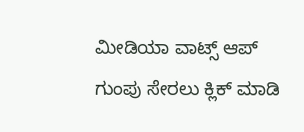ಮೀಡಿಯಾ ವಾಟ್ಸ್ ಆಪ್ ಗುಂಪು ಸೇರಲು ಕ್ಲಿಕ್ ಮಾಡಿ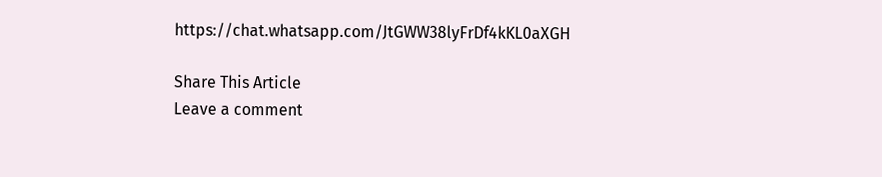https://chat.whatsapp.com/JtGWW38lyFrDf4kKL0aXGH

Share This Article
Leave a comment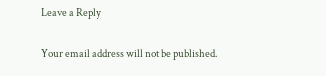Leave a Reply

Your email address will not be published.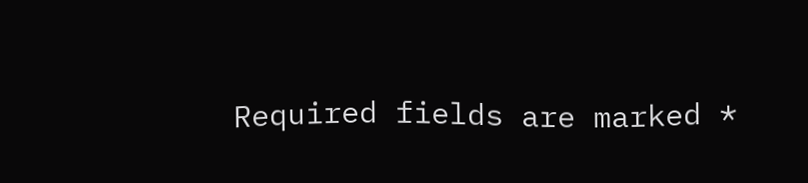Required fields are marked *